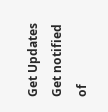Get Updates
Get notified of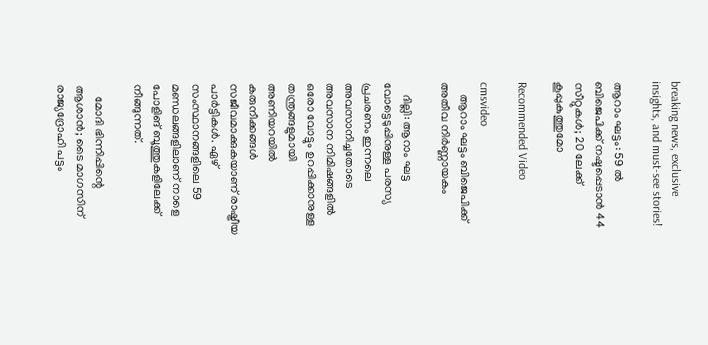breaking news, exclusive insights, and must-see stories!

ആറാം ഘട്ടം: 59 ല്‍ ബിജെപിക്ക് നഷ്ടപ്പെടാന്‍ 44 സീറ്റുകള്‍; 20 ലേക്ക് കൂപ്പുകുത്തുമോ

Recommended Video

cmsvideo
    ആറാം ഘട്ടം ബിജെപിക്ക് അതീവ നിർണ്ണായകം

    ദില്ലി: ആറാം ഘട്ട വോട്ടെടുപ്പിനുള്ള പരസ്യ പ്രചരണം ഇന്നലെ അവസാനിച്ചതോടെ അവസാന നിമിഷങ്ങളില്‍ ഒരോ വോട്ടും ഉറപ്പിക്കാനുള്ള തന്ത്രങ്ങളുമായി അണിയറയില്‍ കരുനീക്കങ്ങള്‍ സജീവമാക്കുകയാണ് രാഷ്ട്രീയ പാര്‍ട്ടികള്‍. ഏഴ് സംസ്ഥാനങ്ങളിലെ 59 മണ്ഡലങ്ങളിലാണ് നാളെ പോളിങ് ബൂത്തുകളിലേക്ക് നീങ്ങുന്നത്.

    മോദി ഭിന്നിപ്പിന്റെ ആശാന്‍; ടൈ മാഗസിന് രാജ്യദ്രോഹി പട്ടം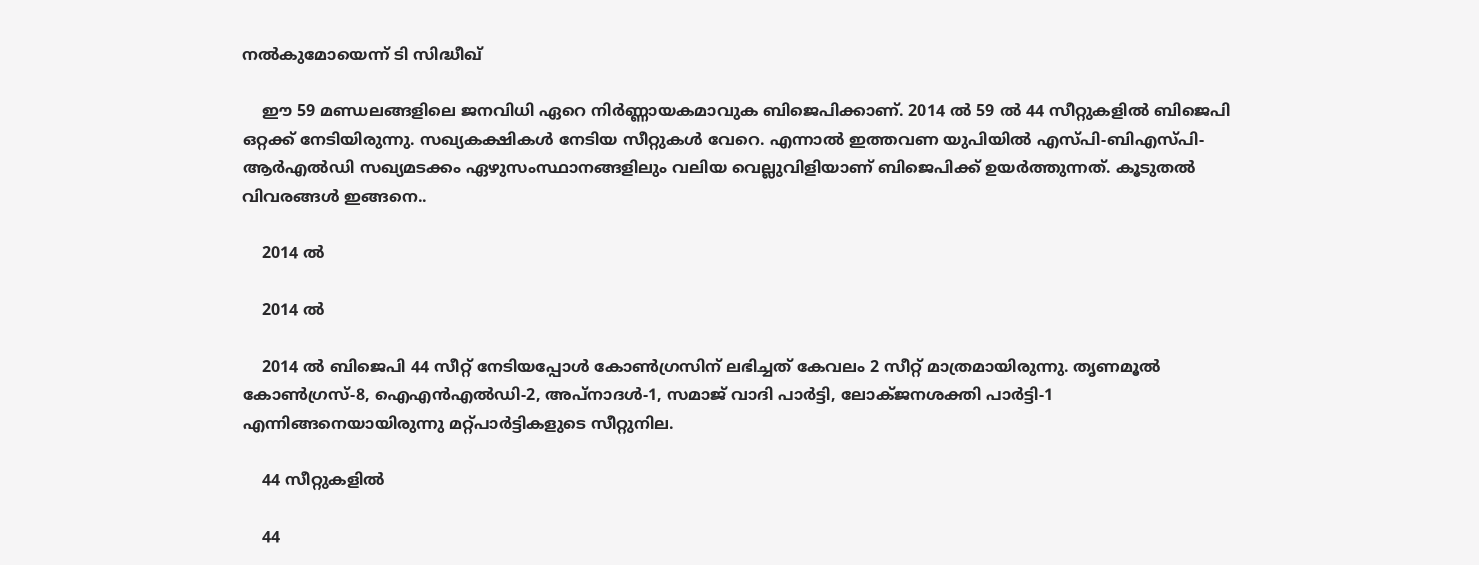നല്‍കുമോയെന്ന് ടി സിദ്ധീഖ്

    ഈ 59 മണ്ഡലങ്ങളിലെ ജനവിധി ഏറെ നിര്‍ണ്ണായകമാവുക ബിജെപിക്കാണ്. 2014 ല്‍ 59 ല്‍ 44 സീറ്റുകളില്‍ ബിജെപി ഒറ്റക്ക് നേടിയിരുന്നു. സഖ്യകക്ഷികള്‍ നേടിയ സീറ്റുകള്‍ വേറെ. എന്നാല്‍ ഇത്തവണ യുപിയില്‍ എസ്പി-ബിഎസ്പി-ആര്‍എല്‍ഡി സഖ്യമടക്കം ഏഴുസംസ്ഥാനങ്ങളിലും വലിയ വെല്ലുവിളിയാണ് ബിജെപിക്ക് ഉയര്‍ത്തുന്നത്. കൂടുതല്‍ വിവരങ്ങള്‍ ഇങ്ങനെ..

    2014 ല്‍

    2014 ല്‍

    2014 ല്‍ ബിജെപി 44 സീറ്റ് നേടിയപ്പോള്‍ കോണ്‍ഗ്രസിന് ലഭിച്ചത് കേവലം 2 സീറ്റ് മാത്രമായിരുന്നു. തൃണമൂല്‍ കോണ്‍ഗ്രസ്-8, ഐഎന്‍എല്‍ഡി-2, അപ്നാദള്‍-1, സമാജ് വാദി പാര്‍ട്ടി, ലോക്ജനശക്തി പാര്‍ട്ടി-1 എന്നിങ്ങനെയായിരുന്നു മറ്റ്പാര്‍ട്ടികളുടെ സീറ്റുനില.

    44 സീറ്റുകളില്‍

    44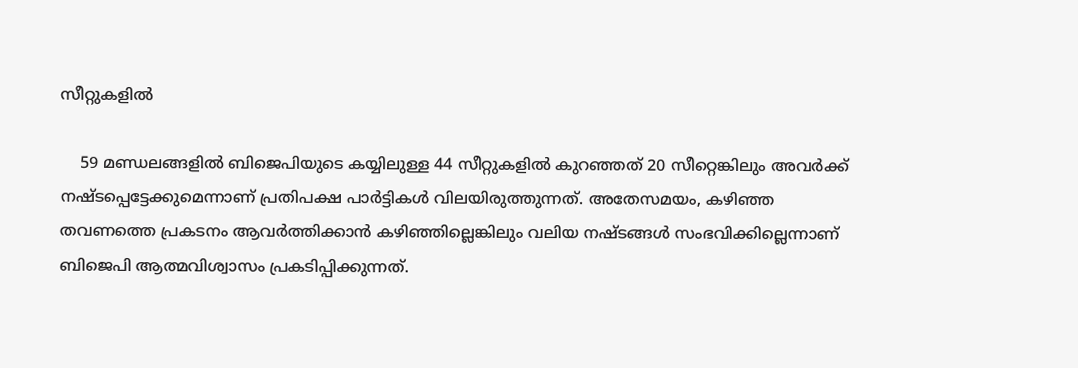സീറ്റുകളില്‍

    59 മണ്ഡലങ്ങളില്‍ ബിജെപിയുടെ കയ്യിലുള്ള 44 സീറ്റുകളില്‍ കുറഞ്ഞത് 20 സീറ്റെങ്കിലും അവര്‍ക്ക് നഷ്ടപ്പെട്ടേക്കുമെന്നാണ് പ്രതിപക്ഷ പാര്‍ട്ടികള്‍ വിലയിരുത്തുന്നത്. അതേസമയം, കഴിഞ്ഞ തവണത്തെ പ്രകടനം ആവര്‍ത്തിക്കാന്‍ കഴിഞ്ഞില്ലെങ്കിലും വലിയ നഷ്ടങ്ങള്‍ സംഭവിക്കില്ലെന്നാണ് ബിജെപി ആത്മവിശ്വാസം പ്രകടിപ്പിക്കുന്നത്.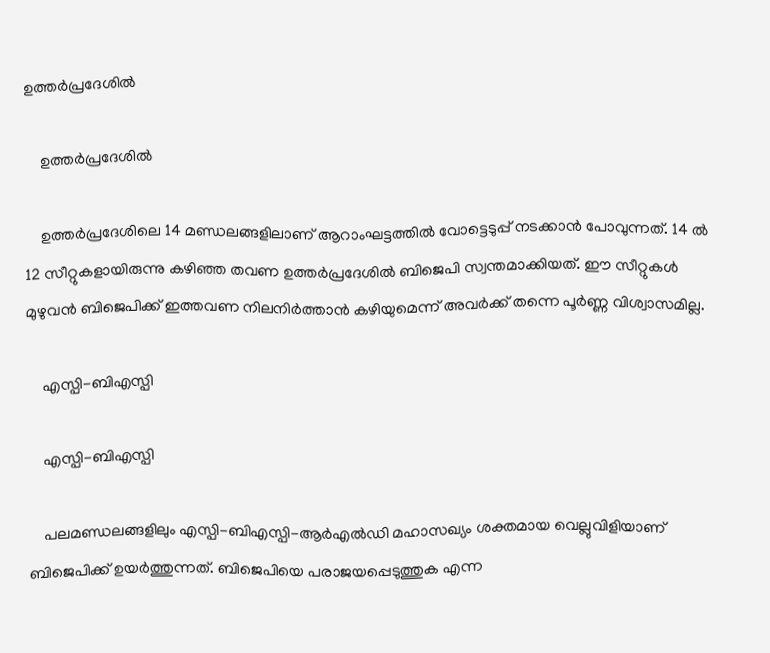ഉത്തര്‍പ്രദേശില്‍

    ഉത്തര്‍പ്രദേശില്‍

    ഉത്തര്‍പ്രദേശിലെ 14 മണ്ഡലങ്ങളിലാണ് ആറാംഘട്ടത്തില്‍ വോട്ടെടുപ്പ് നടക്കാന്‍ പോവുന്നത്. 14 ല്‍ 12 സീറ്റുകളായിരുന്നു കഴിഞ്ഞ തവണ ഉത്തര്‍പ്രദേശില്‍ ബിജെപി സ്വന്തമാക്കിയത്. ഈ സീറ്റുകള്‍ മുഴുവന്‍ ബിജെപിക്ക് ഇത്തവണ നിലനിര്‍ത്താന്‍ കഴിയുമെന്ന് അവര്‍ക്ക് തന്നെ പൂര്‍ണ്ണ വിശ്വാസമില്ല.

    എസ്പി-ബിഎസ്പി

    എസ്പി-ബിഎസ്പി

    പലമണ്ഡലങ്ങളിലും എസ്പി-ബിഎസ്പി-ആര്‍എല്‍ഡി മഹാസഖ്യം ശക്തമായ വെല്ലുവിളിയാണ് ബിജെപിക്ക് ഉയര്‍ത്തുന്നത്. ബിജെപിയെ പരാജയപ്പെടുത്തുക എന്ന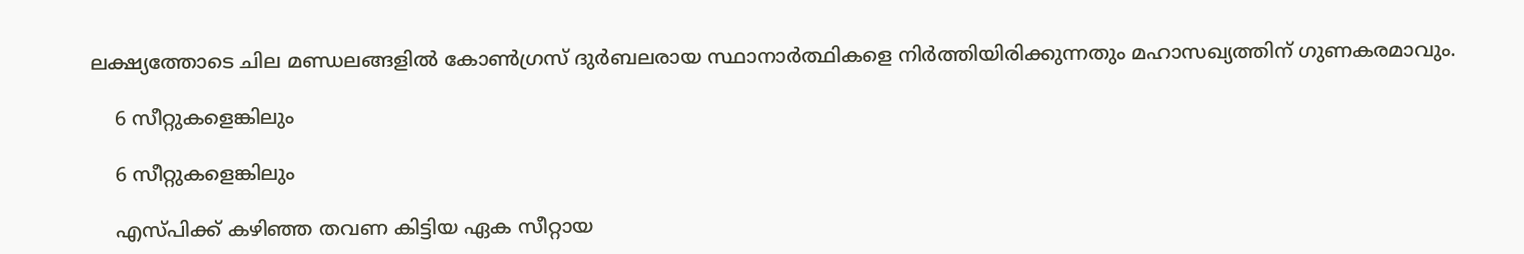ലക്ഷ്യത്തോടെ ചില മണ്ഡലങ്ങളില്‍ കോണ്‍ഗ്രസ് ദുര്‍ബലരായ സ്ഥാനാര്‍ത്ഥികളെ നിര്‍ത്തിയിരിക്കുന്നതും മഹാസഖ്യത്തിന് ഗുണകരമാവും.

    6 സീറ്റുകളെങ്കിലും

    6 സീറ്റുകളെങ്കിലും

    എസ്പിക്ക് കഴിഞ്ഞ തവണ കിട്ടിയ ഏക സീറ്റായ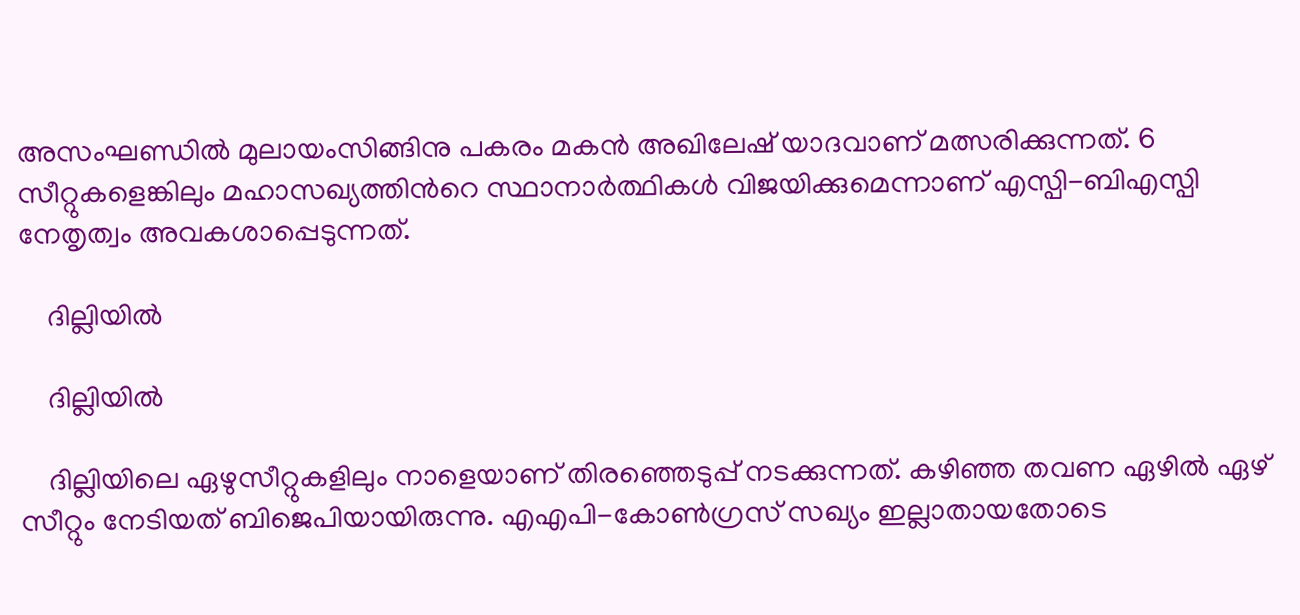അസംഘണ്ഡില്‍ മുലായംസിങ്ങിനു പകരം മകന്‍ അഖിലേഷ് യാദവാണ് മത്സരിക്കുന്നത്. 6 സീറ്റുകളെങ്കിലും മഹാസഖ്യത്തിന്‍റെ സ്ഥാനാര്‍ത്ഥികള്‍ വിജയിക്കുമെന്നാണ് എസ്പി-ബിഎസ്പി നേതൃത്വം അവകശാപ്പെടുന്നത്.

    ദില്ലിയില്‍

    ദില്ലിയില്‍

    ദില്ലിയിലെ ഏഴുസീറ്റുകളിലും നാളെയാണ് തിരഞ്ഞെടുപ്പ് നടക്കുന്നത്. കഴിഞ്ഞ തവണ ഏഴില്‍ ഏഴ് സീറ്റും നേടിയത് ബിജെപിയായിരുന്നു. എഎപി-കോണ്‍ഗ്രസ് സഖ്യം ഇല്ലാതായതോടെ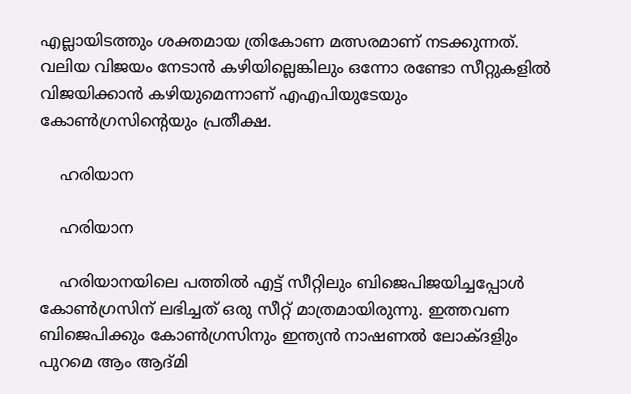എല്ലായിടത്തും ശക്തമായ ത്രികോണ മത്സരമാണ് നടക്കുന്നത്. വലിയ വിജയം നേടാന്‍ കഴിയില്ലെങ്കിലും ഒന്നോ രണ്ടോ സീറ്റുകളില്‍ വിജയിക്കാന്‍ കഴിയുമെന്നാണ് എഎപിയുടേയും കോണ്‍ഗ്രസിന്‍റെയും പ്രതീക്ഷ.

    ഹരിയാന

    ഹരിയാന

    ഹരിയാനയിലെ പത്തില്‍ എട്ട് സീറ്റിലും ബിജെപിജയിച്ചപ്പോള്‍ കോണ്‍ഗ്രസിന് ലഭിച്ചത് ഒരു സീറ്റ് മാത്രമായിരുന്നു. ഇത്തവണ ബിജെപിക്കും കോണ്‍ഗ്രസിനും ഇന്ത്യന്‍ നാഷണല്‍ ലോക്ദളിും പുറമെ ആം ആദ്മി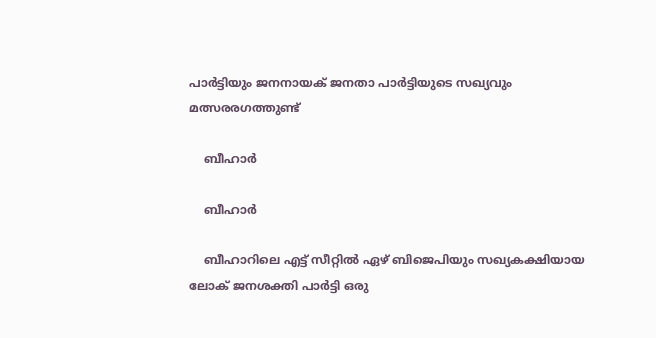പാര്‍ട്ടിയും ജനനായക് ജനതാ പാര്‍ട്ടിയുടെ സഖ്യവും മത്സരരഗത്തുണ്ട്

    ബീഹാര്‍

    ബീഹാര്‍

    ബീഹാറിലെ എട്ട് സീറ്റില്‍ ഏഴ് ബിജെപിയും സഖ്യകക്ഷിയായ ലോക് ജനശക്തി പാര്‍ട്ടി ഒരു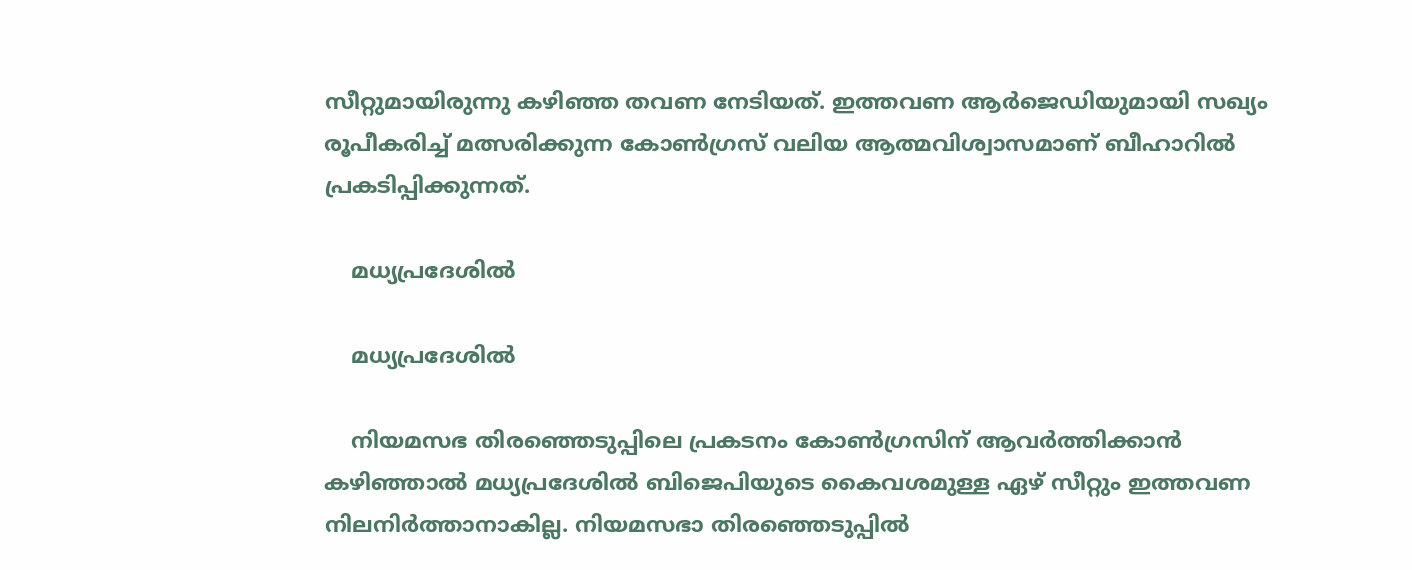സീറ്റുമായിരുന്നു കഴിഞ്ഞ തവണ നേടിയത്. ഇത്തവണ ആര്‍ജെഡിയുമായി സഖ്യം രൂപീകരിച്ച് മത്സരിക്കുന്ന കോണ്‍ഗ്രസ് വലിയ ആത്മവിശ്വാസമാണ് ബീഹാറില്‍ പ്രകടിപ്പിക്കുന്നത്.

    മധ്യപ്രദേശില്‍

    മധ്യപ്രദേശില്‍

    നിയമസഭ തിരഞ്ഞെടുപ്പിലെ പ്രകടനം കോണ്‍ഗ്രസിന് ആവര്‍ത്തിക്കാന്‍ കഴിഞ്ഞാല്‍ മധ്യപ്രദേശില്‍ ബിജെപിയുടെ കൈവശമുള്ള ഏഴ് സീറ്റും ഇത്തവണ നിലനിര്‍ത്താനാകില്ല. നിയമസഭാ തിരഞ്ഞെടുപ്പില്‍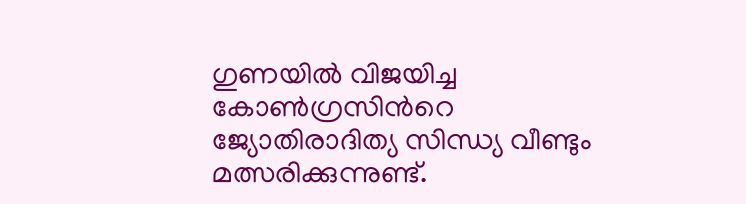ഗുണയില്‍ വിജയിച്ച കോണ്‍ഗ്രസിന്‍റെ ജ്യോതിരാദിത്യ സിന്ധ്യ വീണ്ടും മത്സരിക്കുന്നുണ്ട്.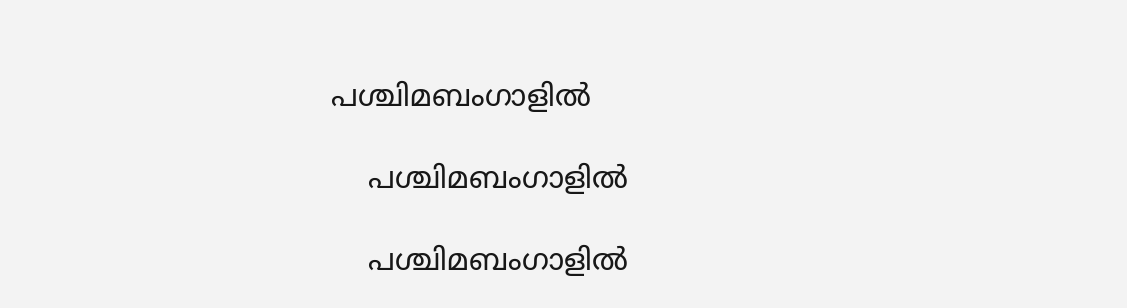പശ്ചിമബംഗാളില്‍

    പശ്ചിമബംഗാളില്‍

    പശ്ചിമബംഗാളില്‍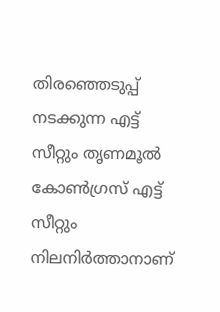തിരഞ്ഞെടുപ്പ് നടക്കുന്ന എട്ട് സീറ്റും തൃണമൂല്‍ കോണ്‍ഗ്രസ് എട്ട് സീറ്റും നിലനിര്‍ത്താനാണ്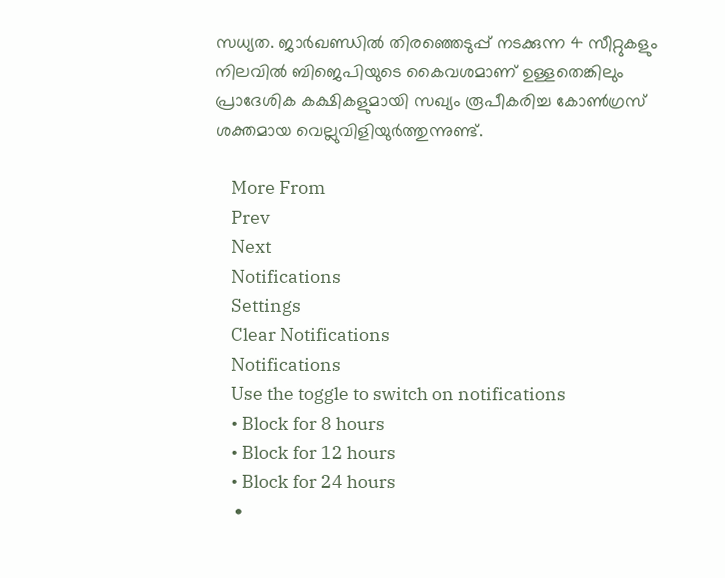സധ്യത. ജാര്‍ഖണ്ഡില്‍ തിരഞ്ഞെടുപ്പ് നടക്കുന്ന 4 സീറ്റുകളും നിലവില്‍ ബിജെപിയുടെ കൈവശമാണ് ഉള്ളതെങ്കിലും പ്രാദേശിക കക്ഷികളുമായി സഖ്യം രൂപീകരിച്ച കോണ്‍ഗ്രസ് ശക്തമായ വെല്ലുവിളിയുര്‍ത്തുന്നുണ്ട്.

    More From
    Prev
    Next
    Notifications
    Settings
    Clear Notifications
    Notifications
    Use the toggle to switch on notifications
    • Block for 8 hours
    • Block for 12 hours
    • Block for 24 hours
    •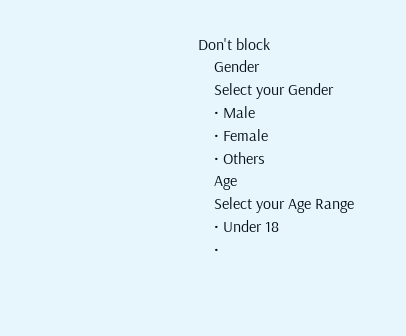Don't block
    Gender
    Select your Gender
    • Male
    • Female
    • Others
    Age
    Select your Age Range
    • Under 18
    •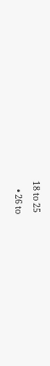18 to 25
    • 26 to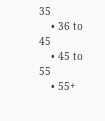35
    • 36 to 45
    • 45 to 55
    • 55+